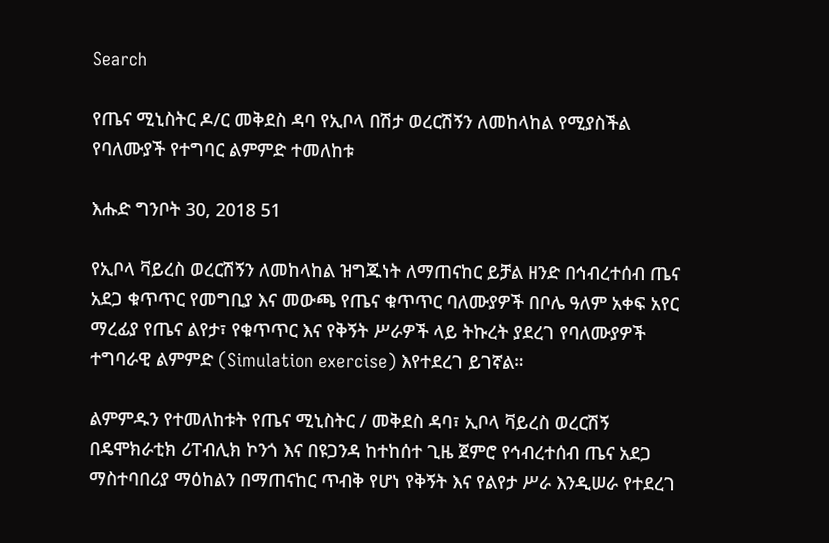Search

የጤና ሚኒስትር ዶ/ር መቅደስ ዳባ የኢቦላ በሽታ ወረርሽኝን ለመከላከል የሚያስችል የባለሙያች የተግባር ልምምድ ተመለከቱ

እሑድ ግንቦት 30, 2018 51

የኢቦላ ቫይረስ ወረርሽኝን ለመከላከል ዝግጁነት ለማጠናከር ይቻል ዘንድ በኅብረተሰብ ጤና አደጋ ቁጥጥር የመግቢያ እና መውጫ የጤና ቁጥጥር ባለሙያዎች በቦሌ ዓለም አቀፍ አየር ማረፊያ የጤና ልየታ፣ የቁጥጥር እና የቅኝት ሥራዎች ላይ ትኩረት ያደረገ የባለሙያዎች ተግባራዊ ልምምድ (Simulation exercise) እየተደረገ ይገኛል።

ልምምዱን የተመለከቱት የጤና ሚኒስትር / መቅደስ ዳባ፣ ኢቦላ ቫይረስ ወረርሽኝ በዴሞክራቲክ ሪፐብሊክ ኮንጎ እና በዩጋንዳ ከተከሰተ ጊዜ ጀምሮ የኅብረተሰብ ጤና አደጋ ማስተባበሪያ ማዕከልን በማጠናከር ጥብቅ የሆነ የቅኝት እና የልየታ ሥራ እንዲሠራ የተደረገ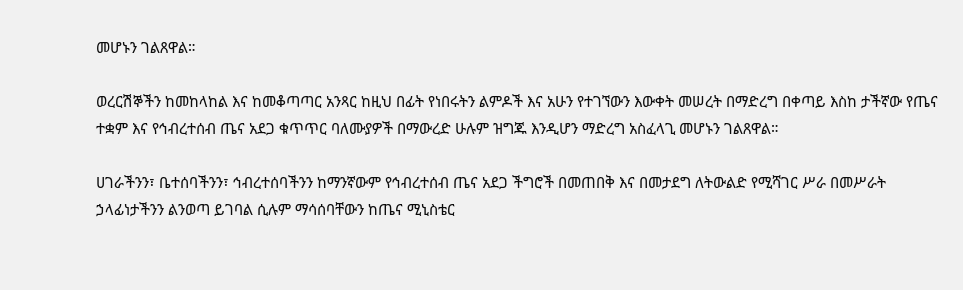መሆኑን ገልጸዋል።

ወረርሽኞችን ከመከላከል እና ከመቆጣጣር አንጻር ከዚህ በፊት የነበሩትን ልምዶች እና አሁን የተገኘውን እውቀት መሠረት በማድረግ በቀጣይ እስከ ታችኛው የጤና ተቋም እና የኅብረተሰብ ጤና አደጋ ቁጥጥር ባለሙያዎች በማውረድ ሁሉም ዝግጁ እንዲሆን ማድረግ አስፈላጊ መሆኑን ገልጸዋል።

ሀገራችንን፣ ቤተሰባችንን፣ ኅብረተሰባችንን ከማንኛውም የኅብረተሰብ ጤና አደጋ ችግሮች በመጠበቅ እና በመታደግ ለትውልድ የሚሻገር ሥራ በመሥራት ኃላፊነታችንን ልንወጣ ይገባል ሲሉም ማሳሰባቸውን ከጤና ሚኒስቴር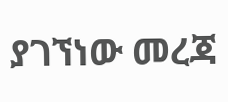ያገኘነው መረጃ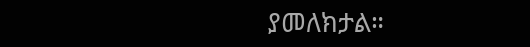ያመለክታል።